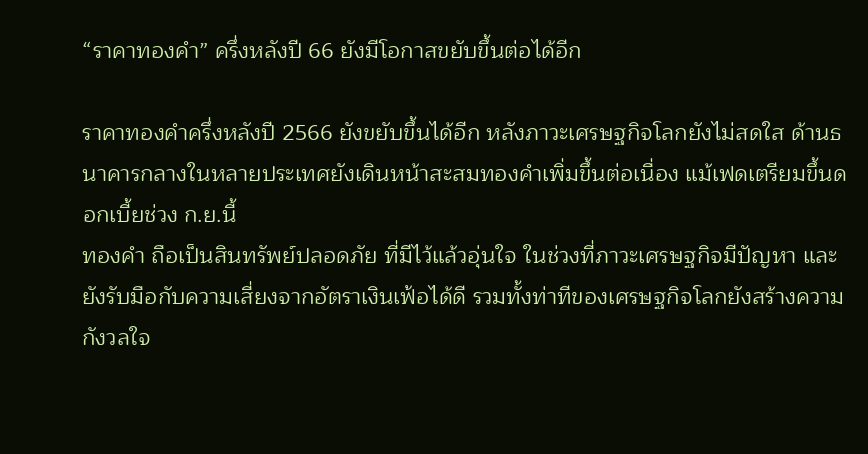“ราคาทองคำ” ครึ่งหลังปี 66 ยังมีโอกาสขยับขึ้นต่อได้อีก

ราคาทองคำครึ่งหลังปี 2566 ยังขยับขึ้นได้อีก หลังภาวะเศรษฐกิจโลกยังไม่สดใส ด้านธนาคารกลางในหลายประเทศยังเดินหน้าสะสมทองคำเพิ่มขึ้นต่อเนื่อง แม้เฟดเตรียมขึ้นดอกเบี้ยช่วง ก.ย.นี้
ทองคำ ถือเป็นสินทรัพย์ปลอดภัย ที่มีไว้แล้วอุ่นใจ ในช่วงที่ภาวะเศรษฐกิจมีปัญหา และยังรับมือกับความเสี่ยงจากอัตราเงินเฟ้อได้ดี รวมทั้งท่าทีของเศรษฐกิจโลกยังสร้างความกังวลใจ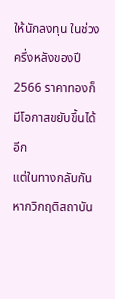ให้นักลงทุน ในช่วงครึ่งหลังของปี 2566 ราคาทองก็มีโอกาสขยับขึ้นได้อีก
แต่ในทางกลับกันหากวิกฤติสถาบัน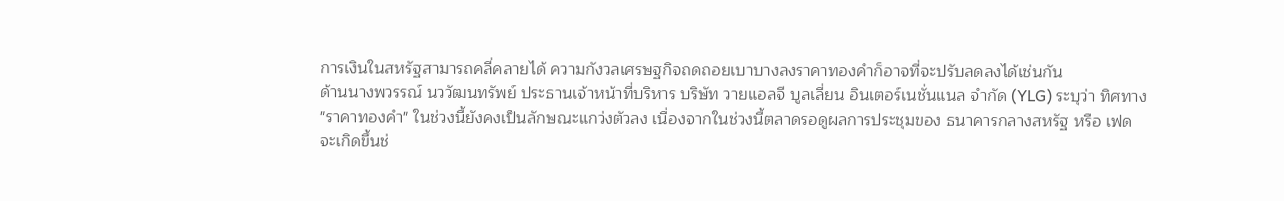การเงินในสหรัฐสามารถคลี่คลายได้ ความกังวลเศรษฐกิจถดถอยเบาบางลงราคาทองคำก็อาจที่จะปรับลดลงได้เช่นกัน
ด้านนางพวรรณ์ นววัฒนทรัพย์ ประธานเจ้าหน้าที่บริหาร บริษัท วายแอลจี บูลเลี่ยน อินเตอร์เนชั่นแนล จำกัด (YLG) ระบุว่า ทิศทาง "ราคาทองคำ" ในช่วงนี้ยังคงเป็นลักษณะแกว่งตัวลง เนื่องจากในช่วงนี้ตลาดรอดูผลการประชุมของ ธนาคารกลางสหรัฐ หรือ เฟด จะเกิดขึ้นช่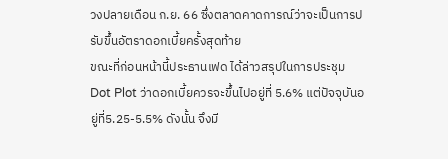วงปลายเดือน ก.ย. 66 ซึ่งตลาดคาดการณ์ว่าจะเป็นการปรับขึ้นอัตราดอกเบี้ยครั้งสุดท้าย
ขณะที่ก่อนหน้านี้ประธานเฟด ได้ล่าวสรุปในการประชุม Dot Plot ว่าดอกเบี้ยควรจะขึ้นไปอยู่ที่ 5.6% แต่ปัจจุบันอยู่ที่5.25-5.5% ดังนั้น จึงมี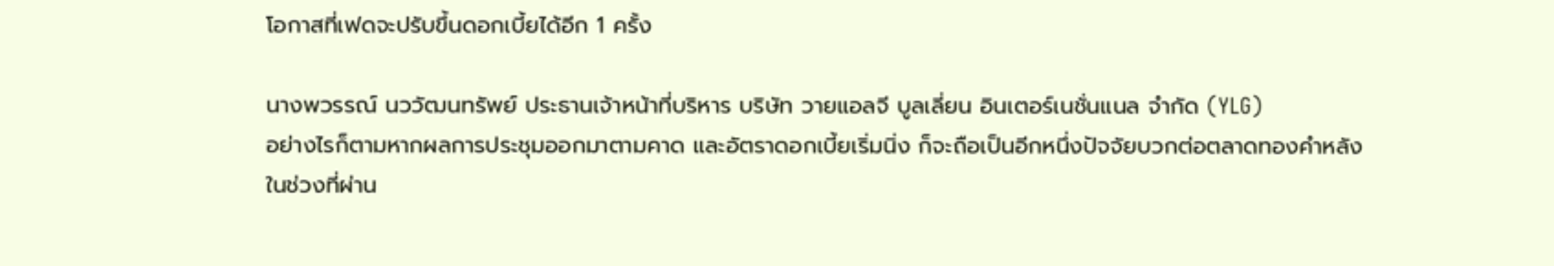โอกาสที่เฟดจะปรับขึ้นดอกเบี้ยได้อีก 1 ครั้ง

นางพวรรณ์ นววัฒนทรัพย์ ประธานเจ้าหน้าที่บริหาร บริษัท วายแอลจี บูลเลี่ยน อินเตอร์เนชั่นแนล จำกัด (YLG)
อย่างไรก็ตามหากผลการประชุมออกมาตามคาด และอัตราดอกเบี้ยเริ่มนิ่ง ก็จะถือเป็นอีกหนึ่งปัจจัยบวกต่อตลาดทองคำหลังในช่วงที่ผ่าน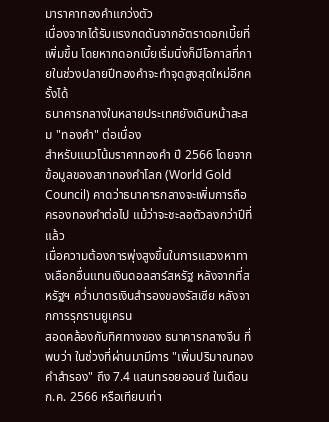มาราคาทองคำแกว่งตัว
เนื่องจากได้รับแรงกดดันจากอัตราดอกเบี้ยที่เพิ่มขึ้น โดยหากดอกเบี้ยเริ่มนิ่งก็มีโอกาสที่ภายในช่วงปลายปีทองคำจะทำจุดสูงสุดใหม่อีกครั้งได้
ธนาคารกลางในหลายประเทศยังเดินหน้าสะสม "ทองคำ" ต่อเนื่อง
สำหรับแนวโน้มราคาทองคำ ปี 2566 โดยจากข้อมูลของสภาทองคำโลก (World Gold Council) คาดว่าธนาคารกลางจะเพิ่มการถือครองทองคำต่อไป แม้ว่าจะชะลอตัวลงกว่าปีที่แล้ว
เมื่อความต้องการพุ่งสูงขึ้นในการแสวงหาทางเลือกอื่นแทนเงินดอลลาร์สหรัฐ หลังจากที่สหรัฐฯ คว่ำบาตรเงินสำรองของรัสเซีย หลังจากการรุกรานยูเครน
สอดคล้องกับทิศทางของ ธนาคารกลางจีน ที่พบว่า ในช่วงที่ผ่านมามีการ "เพิ่มปริมาณทองคำสำรอง" ถึง 7.4 แสนทรอยออนซ์ ในเดือนก.ค. 2566 หรือเทียบเท่า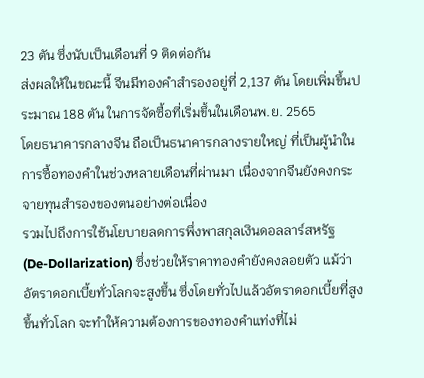23 ตัน ซึ่งนับเป็นเดือนที่ 9 ติดต่อกัน
ส่งผลให้ในขณะนี้ จีนมีทองคำสำรองอยู่ที่ 2,137 ตัน โดยเพิ่มขึ้นประมาณ 188 ตัน ในการจัดซื้อที่เริ่มขึ้นในเดือนพ.ย. 2565
โดยธนาคารกลางจีน ถือเป็นธนาคารกลางรายใหญ่ ที่เป็นผู้นำในการซื้อทองคำในช่วงหลายเดือนที่ผ่านมา เนื่องจากจีนยังคงกระจายทุนสำรองของตนอย่างต่อเนื่อง
รวมไปถึงการใช้นโยบายลดการพึ่งพาสกุลเงินดอลลาร์สหรัฐ (De-Dollarization) ซึ่งช่วยให้ราคาทองคำยังคงลอยตัว แม้ว่าอัตราดอกเบี้ยทั่วโลกจะสูงขึ้น ซึ่งโดยทั่วไปแล้วอัตราดอกเบี้ยที่สูงขึ้นทั่วโลก จะทำให้ความต้องการของทองคำแท่งที่ไม่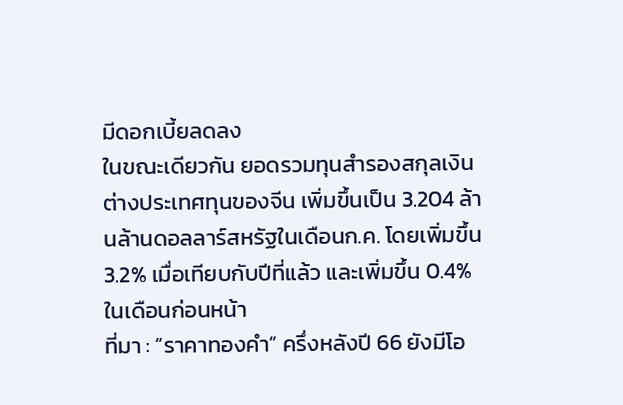มีดอกเบี้ยลดลง
ในขณะเดียวกัน ยอดรวมทุนสำรองสกุลเงินต่างประเทศทุนของจีน เพิ่มขึ้นเป็น 3.204 ล้านล้านดอลลาร์สหรัฐในเดือนก.ค. โดยเพิ่มขึ้น 3.2% เมื่อเทียบกับปีที่แล้ว และเพิ่มขึ้น 0.4% ในเดือนก่อนหน้า
ที่มา : “ราคาทองคำ” ครึ่งหลังปี 66 ยังมีโอ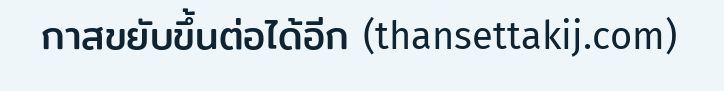กาสขยับขึ้นต่อได้อีก (thansettakij.com)